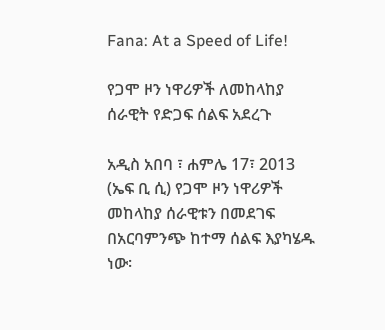Fana: At a Speed of Life!

የጋሞ ዞን ነዋሪዎች ለመከላከያ ሰራዊት የድጋፍ ሰልፍ አደረጉ

አዲስ አበባ ፣ ሐምሌ 17፣ 2013 (ኤፍ ቢ ሲ) የጋሞ ዞን ነዋሪዎች መከላከያ ሰራዊቱን በመደገፍ በአርባምንጭ ከተማ ሰልፍ እያካሄዱ ነው፡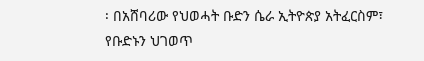፡ በአሸባሪው የህወሓት ቡድን ሴራ ኢትዮጵያ አትፈርስም፣ የቡድኑን ህገወጥ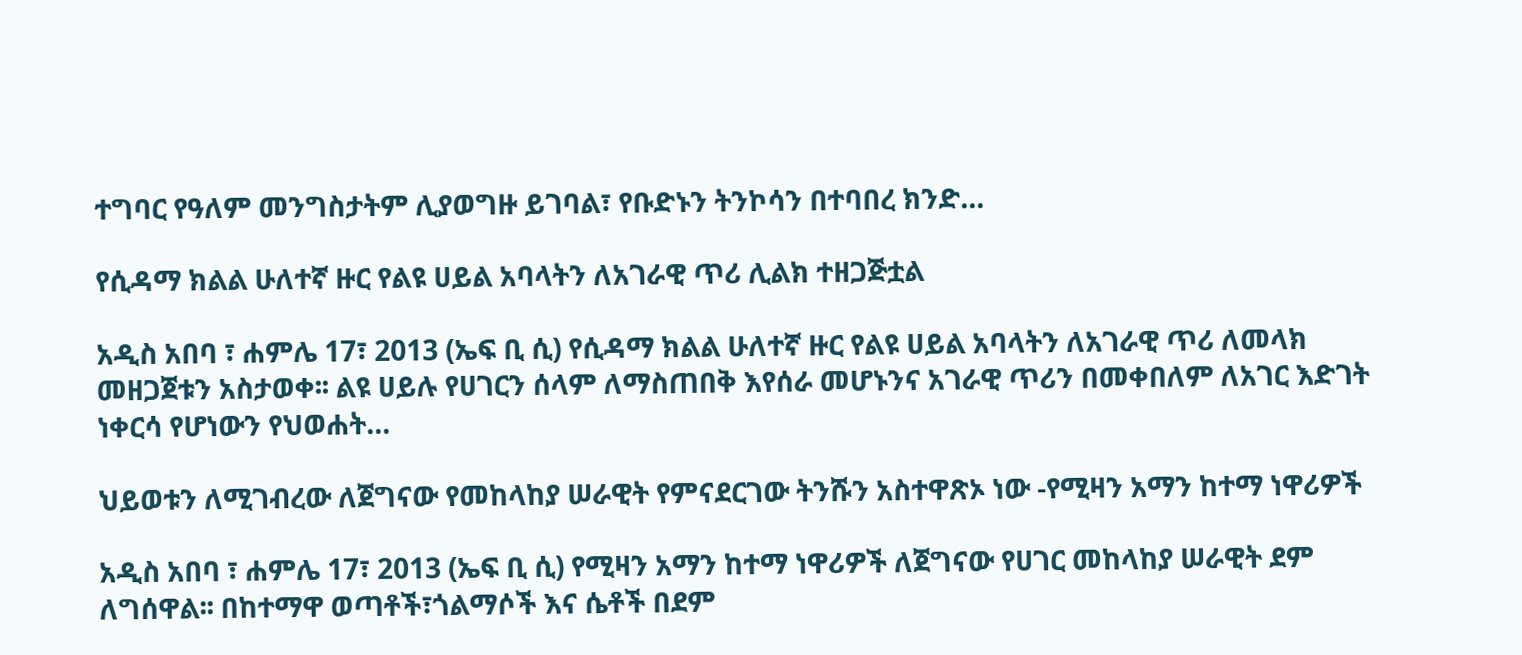ተግባር የዓለም መንግስታትም ሊያወግዙ ይገባል፣ የቡድኑን ትንኮሳን በተባበረ ክንድ…

የሲዳማ ክልል ሁለተኛ ዙር የልዩ ሀይል አባላትን ለአገራዊ ጥሪ ሊልክ ተዘጋጅቷል

አዲስ አበባ ፣ ሐምሌ 17፣ 2013 (ኤፍ ቢ ሲ) የሲዳማ ክልል ሁለተኛ ዙር የልዩ ሀይል አባላትን ለአገራዊ ጥሪ ለመላክ መዘጋጀቱን አስታወቀ፡፡ ልዩ ሀይሉ የሀገርን ሰላም ለማስጠበቅ እየሰራ መሆኑንና አገራዊ ጥሪን በመቀበለም ለአገር እድገት ነቀርሳ የሆነውን የህወሐት…

ህይወቱን ለሚገብረው ለጀግናው የመከላከያ ሠራዊት የምናደርገው ትንሹን አስተዋጽኦ ነው -የሚዛን አማን ከተማ ነዋሪዎች

አዲስ አበባ ፣ ሐምሌ 17፣ 2013 (ኤፍ ቢ ሲ) የሚዛን አማን ከተማ ነዋሪዎች ለጀግናው የሀገር መከላከያ ሠራዊት ደም ለግሰዋል፡፡ በከተማዋ ወጣቶች፣ጎልማሶች እና ሴቶች በደም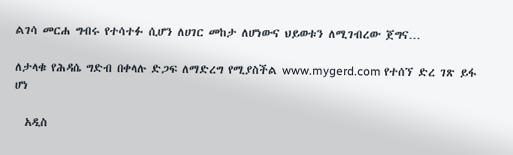ልገሳ መርሐ ግብሩ የተሳተፉ ሲሆን ለሀገር መከታ ለሆነውና ህይወቱን ለሚገብረው ጀግና…

ለታላቁ የሕዳሴ ግድብ በቀላሉ ድጋፍ ለማድረግ የሚያስችል www.mygerd.com የተሰኘ ድረ ገጽ ይፋ ሆነ

  አዲስ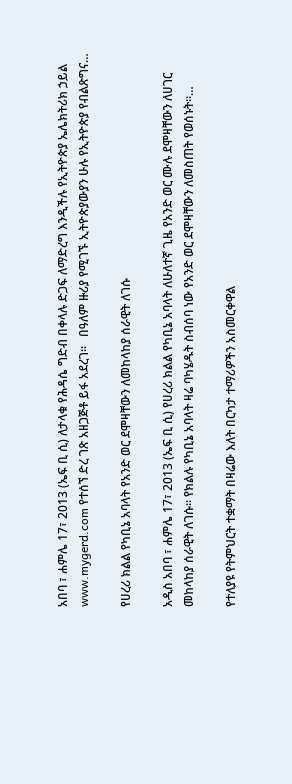አበባ ፣ ሐምሌ 17፣ 2013 (ኤፍ ቢ ሲ) ለታላቁ የሕዳሴ ግድብ በቀላሉ ድጋፍ ለማድረግ እንዲችሉ የኢትዮጵያ ኤሌክትሪክ ኃይል www.mygerd.com የተሰኘ ድረ ገጽ አዘጋጅቶ ይፋ አደረገ፡፡   በዓለም ዙሪያ የሚገኙ ኢትዮጵያውያን ሁሉ የኢትዮጵያ የብልጽግና…

የሀረሪ ክልል የካቢኔ አባላት የአንድ ወር ደሞዛቸውን ለመከላከያ ሰራዊት ለገሱ

አዲስ አበባ ፣ ሐምሌ 17፣ 2013 (ኤፍ ቢ ሲ) የሀረሪ ክልል የካቢኔ አባላት ለሁለተኛ ጊዜ የአንድ ወር ሙሉ ደሞዛቸውን ለሀገር መከላከያ ሰራዊት ለገሱ፡፡ የክልሉ የካቢኔ አባላት ዛሬ ባካሄዱት ስብሰባ ነው የአንድ ወር ደሞዛቸውን ለመስጠት የወሰኑት።…

የተለያዩ የትምህርት ተቋማት በዛሬው እለት በርካታ ተማሪዎችን አስመርቀዋል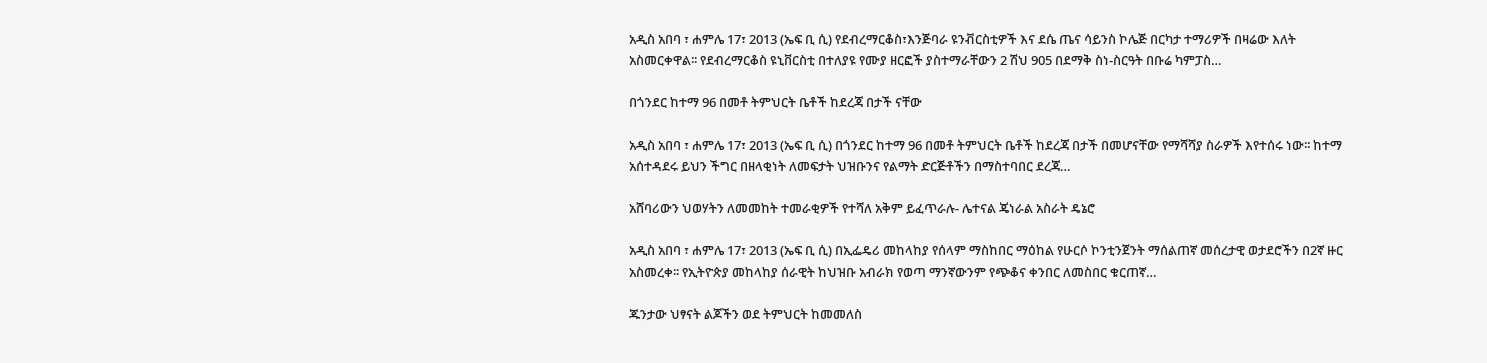አዲስ አበባ ፣ ሐምሌ 17፣ 2013 (ኤፍ ቢ ሲ) የደብረማርቆስ፣እንጅባራ ዩንቭርስቲዎች እና ደሴ ጤና ሳይንስ ኮሌጅ በርካታ ተማሪዎች በዛሬው እለት አስመርቀዋል፡፡ የደብረማርቆስ ዩኒቨርስቲ በተለያዩ የሙያ ዘርፎች ያስተማራቸውን 2 ሽህ 905 በደማቅ ስነ-ስርዓት በቡሬ ካምፓስ…

በጎንደር ከተማ 96 በመቶ ትምህርት ቤቶች ከደረጃ በታች ናቸው

አዲስ አበባ ፣ ሐምሌ 17፣ 2013 (ኤፍ ቢ ሲ) በጎንደር ከተማ 96 በመቶ ትምህርት ቤቶች ከደረጃ በታች በመሆናቸው የማሻሻያ ስራዎች እየተሰሩ ነው፡፡ ከተማ አሰተዳደሩ ይህን ችግር በዘላቂነት ለመፍታት ህዝቡንና የልማት ድርጅቶችን በማስተባበር ደረጃ…

አሸባሪውን ህወሃትን ለመመከት ተመራቂዎች የተሻለ አቅም ይፈጥራሉ- ሌተናል ጄነራል አስራት ዴኔሮ

አዲስ አበባ ፣ ሐምሌ 17፣ 2013 (ኤፍ ቢ ሲ) በኢፌዴሪ መከላከያ የሰላም ማስከበር ማዕከል የሁርሶ ኮንቲንጀንት ማሰልጠኛ መሰረታዊ ወታደሮችን በ2ኛ ዙር አስመረቀ፡፡ የኢትዮጵያ መከላከያ ሰራዊት ከህዝቡ አብራክ የወጣ ማንኛውንም የጭቆና ቀንበር ለመስበር ቁርጠኛ…

ጁንታው ህፃናት ልጆችን ወደ ትምህርት ከመመለስ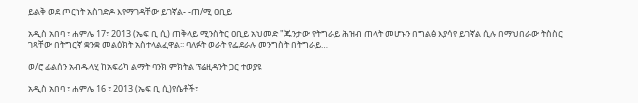ይልቅ ወደ ጦርነት አስገድዶ እየማገዳቸው ይገኛል- -ጠ/ሚ ዐቢይ

አዲስ አበባ ፣ ሐምሌ 17፣ 2013 (ኤፍ ቢ ሲ) ጠቅላይ ሚንስትር ዐቢይ አህመድ "ጁንታው የትግራይ ሕዝብ ጠላት መሆኑን በግልፅ እያሳየ ይገኛል ሲሉ በማህበራው ትስስር ገጻቸው በትግርኛ ቋንቋ መልዕክት አስተላልፈዋል፡፡ ባለፉት ወራት የፌደራሉ መንግስት በትግራይ…

ወ/ሮ ፊልሰን አብዱላሂ ከአፍሪካ ልማት ባንክ ምክትል ፕሬዚዳንት ጋር ተወያዩ

አዲስ አበባ ፣ ሐምሌ 16 ፣ 2013 (ኤፍ ቢ ሲ)የሴቶች፣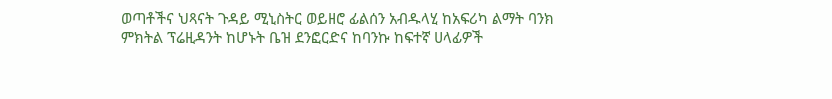ወጣቶችና ህጻናት ጉዳይ ሚኒስትር ወይዘሮ ፊልሰን አብዱላሂ ከአፍሪካ ልማት ባንክ ምክትል ፕሬዚዳንት ከሆኑት ቤዝ ደንፎርድና ከባንኩ ከፍተኛ ሀላፊዎች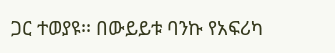ጋር ተወያዩ፡፡ በውይይቱ ባንኩ የአፍሪካ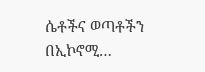ሴቶችና ወጣቶችን በኢኮኖሚ…